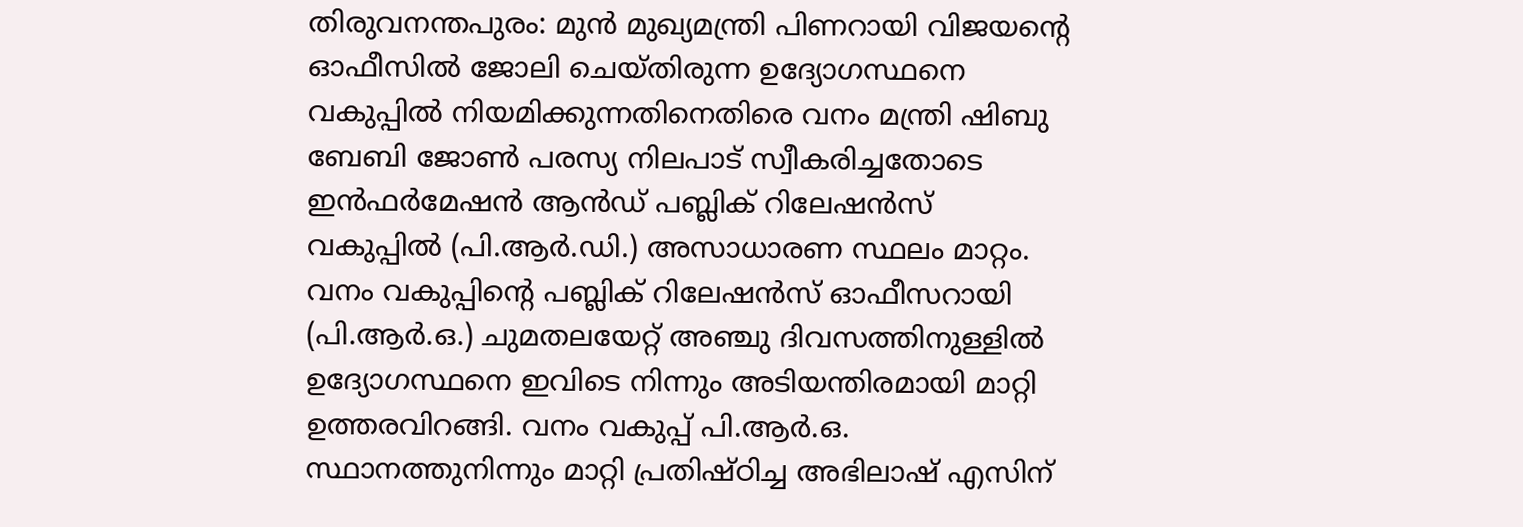തിരുവനന്തപുരം: മുൻ മുഖ്യമന്ത്രി പിണറായി വിജയന്റെ ഓഫീസിൽ ജോലി ചെയ്തിരുന്ന ഉദ്യോഗസ്ഥനെ വകുപ്പിൽ നിയമിക്കുന്നതിനെതിരെ വനം മന്ത്രി ഷിബു ബേബി ജോൺ പരസ്യ നിലപാട് സ്വീകരിച്ചതോടെ ഇൻഫർമേഷൻ ആൻഡ് പബ്ലിക് റിലേഷൻസ് വകുപ്പിൽ (പി.ആർ.ഡി.) അസാധാരണ സ്ഥലം മാറ്റം. വനം വകുപ്പിന്റെ പബ്ലിക് റിലേഷൻസ് ഓഫീസറായി (പി.ആർ.ഒ.) ചുമതലയേറ്റ് അഞ്ചു ദിവസത്തിനുള്ളിൽ ഉദ്യോഗസ്ഥനെ ഇവിടെ നിന്നും അടിയന്തിരമായി മാറ്റി ഉത്തരവിറങ്ങി. വനം വകുപ്പ് പി.ആർ.ഒ. സ്ഥാനത്തുനിന്നും മാറ്റി പ്രതിഷ്ഠിച്ച അഭിലാഷ് എസിന്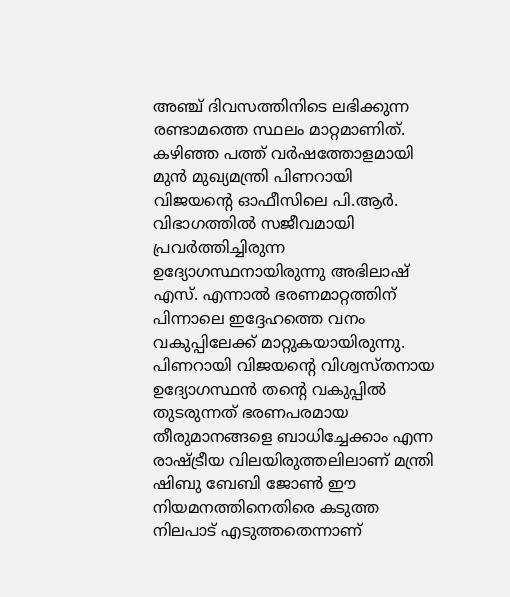അഞ്ച് ദിവസത്തിനിടെ ലഭിക്കുന്ന രണ്ടാമത്തെ സ്ഥലം മാറ്റമാണിത്.
കഴിഞ്ഞ പത്ത് വർഷത്തോളമായി മുൻ മുഖ്യമന്ത്രി പിണറായി വിജയന്റെ ഓഫീസിലെ പി.ആർ. വിഭാഗത്തിൽ സജീവമായി പ്രവർത്തിച്ചിരുന്ന ഉദ്യോഗസ്ഥനായിരുന്നു അഭിലാഷ് എസ്. എന്നാൽ ഭരണമാറ്റത്തിന് പിന്നാലെ ഇദ്ദേഹത്തെ വനം വകുപ്പിലേക്ക് മാറ്റുകയായിരുന്നു. പിണറായി വിജയന്റെ വിശ്വസ്തനായ ഉദ്യോഗസ്ഥൻ തന്റെ വകുപ്പിൽ തുടരുന്നത് ഭരണപരമായ തീരുമാനങ്ങളെ ബാധിച്ചേക്കാം എന്ന രാഷ്ട്രീയ വിലയിരുത്തലിലാണ് മന്ത്രി ഷിബു ബേബി ജോൺ ഈ നിയമനത്തിനെതിരെ കടുത്ത നിലപാട് എടുത്തതെന്നാണ്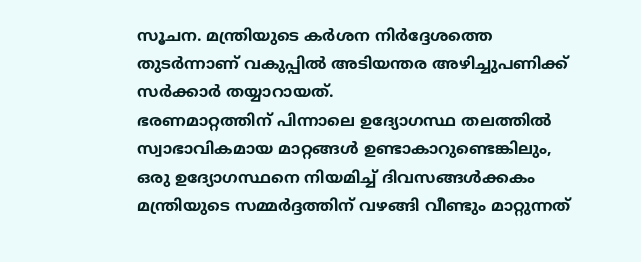സൂചന. മന്ത്രിയുടെ കർശന നിർദ്ദേശത്തെ തുടർന്നാണ് വകുപ്പിൽ അടിയന്തര അഴിച്ചുപണിക്ക് സർക്കാർ തയ്യാറായത്.
ഭരണമാറ്റത്തിന് പിന്നാലെ ഉദ്യോഗസ്ഥ തലത്തിൽ സ്വാഭാവികമായ മാറ്റങ്ങൾ ഉണ്ടാകാറുണ്ടെങ്കിലും, ഒരു ഉദ്യോഗസ്ഥനെ നിയമിച്ച് ദിവസങ്ങൾക്കകം മന്ത്രിയുടെ സമ്മർദ്ദത്തിന് വഴങ്ങി വീണ്ടും മാറ്റുന്നത്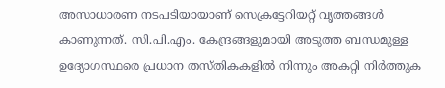അസാധാരണ നടപടിയായാണ് സെക്രട്ടേറിയറ്റ് വൃത്തങ്ങൾ കാണുന്നത്. സി.പി.എം. കേന്ദ്രങ്ങളുമായി അടുത്ത ബന്ധമുള്ള ഉദ്യോഗസ്ഥരെ പ്രധാന തസ്തികകളിൽ നിന്നും അകറ്റി നിർത്തുക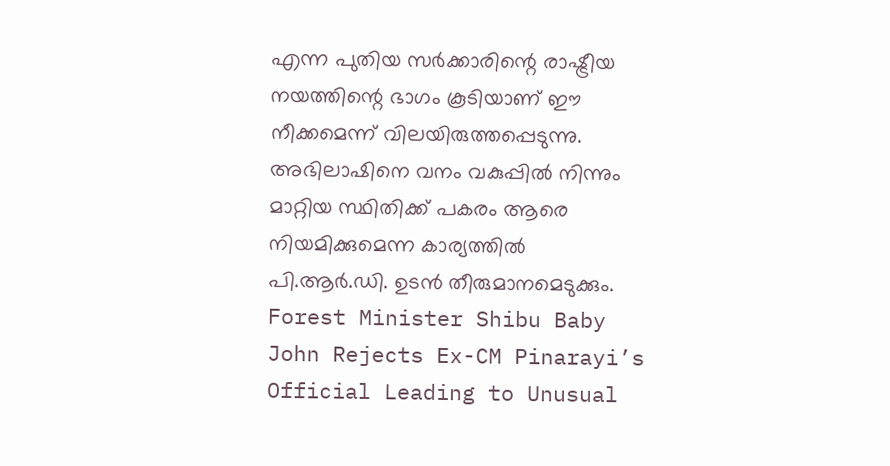എന്ന പുതിയ സർക്കാരിന്റെ രാഷ്ട്രീയ നയത്തിന്റെ ഭാഗം കൂടിയാണ് ഈ നീക്കമെന്ന് വിലയിരുത്തപ്പെടുന്നു. അഭിലാഷിനെ വനം വകുപ്പിൽ നിന്നും മാറ്റിയ സ്ഥിതിക്ക് പകരം ആരെ നിയമിക്കുമെന്ന കാര്യത്തിൽ പി.ആർ.ഡി. ഉടൻ തീരുമാനമെടുക്കും.
Forest Minister Shibu Baby John Rejects Ex-CM Pinarayi’s Official Leading to Unusual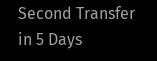Second Transfer in 5 Days